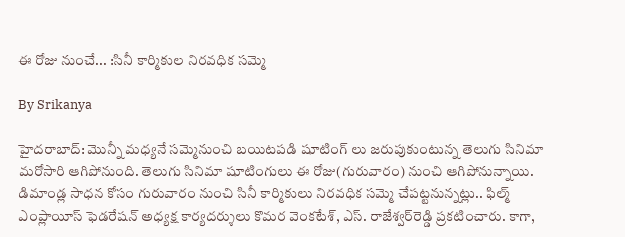ఈ రోజు నుంచే... :సినీ కార్మికుల నిరవధిక సమ్మె

By Srikanya

హైదరాబాద్‌: మొన్నీ మధ్యనే సమ్మెనుంచి బయిటపడి షూటింగ్ లు జరుపుకుంటున్న తెలుగు సినిమా మరోసారి ఆగిపోనుంది. తెలుగు సినిమా షూటింగులు ఈ రోజు(గురువారం) నుంచి ఆగిపోనున్నాయి. డిమాండ్ల సాధన కోసం గురువారం నుంచి సినీ కార్మికులు నిరవధిక సమ్మె చేపట్టనున్నట్లు.. ఫిల్మ్‌ ఎంప్లాయీస్‌ ఫెడరేషన్‌ అధ్యక్ష కార్యదర్శులు కొమర వెంకటేశ్‌, ఎస్‌. రాజేశ్వర్‌రెడ్డి ప్రకటించారు. కాగా,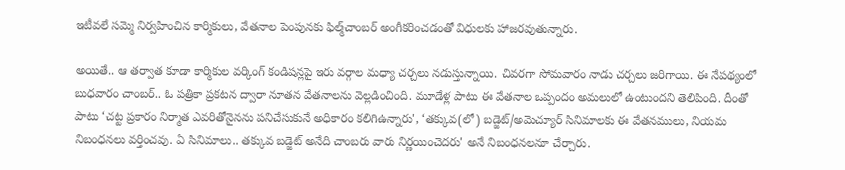ఇటీవలే సమ్మె నిర్వహించిన కార్మికులు, వేతనాల పెంపునకు ఫిల్మ్‌చాంబర్‌ అంగీకరించడంతో విధులకు హాజరవుతున్నారు.

అయితే.. ఆ తర్వాత కూడా కార్మికుల వర్కింగ్‌ కండిషన్లపై ఇరు వర్గాల మధ్యా చర్చలు నడుస్తున్నాయి. చివరగా సోమవారం నాడు చర్చలు జరిగాయి. ఈ నేపథ్యంలో బుధవారం చాంబర్‌.. ఓ పత్రికా ప్రకటన ద్వారా నూతన వేతనాలను వెల్లడించింది. మూడేళ్ల పాటు ఈ వేతనాల ఒప్పందం అమలులో ఉంటుందని తెలిపింది. దీంతో పాటు ‘చట్ట ప్రకారం నిర్మాత ఎవరితోనైనను పనిచేసుకునే అధికారం కలిగిఉన్నారు', ‘తక్కువ(లో) బడ్జెట్‌/అమెచ్యూర్‌ సినిమాలకు ఈ వేతనములు, నియమ నిబంధనలు వర్తించవు. ఏ సినిమాలు.. తక్కువ బడ్జెట్‌ అనేది చాంబరు వారు నిర్ణయించెదరు' అనే నిబంధనలనూ చేర్చారు.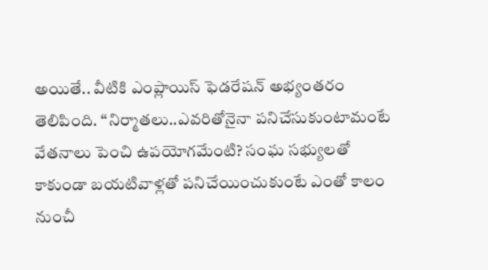అయితే.. వీటికి ఎంప్లాయిస్‌ ఫెడరేషన్‌ అభ్యంతరం తెలిపింది. ‘‘నిర్మాతలు..ఎవరితోనైనా పనిచేసుకుంటామంటే వేతనాలు పెంచి ఉపయోగమేంటి? సంఘ సభ్యులతో కాకుండా బయటివాళ్లతో పనిచేయించుకుంటే ఎంతో కాలం నుంచీ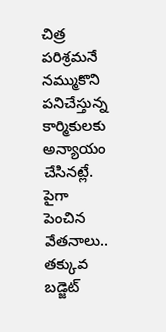చిత్ర పరిశ్రమనే నమ్ముకొని పనిచేస్తున్న కార్మికులకు అన్యాయం చేసినట్లే. పైగా పెంచిన వేతనాలు.. తక్కువ బడ్జెట్‌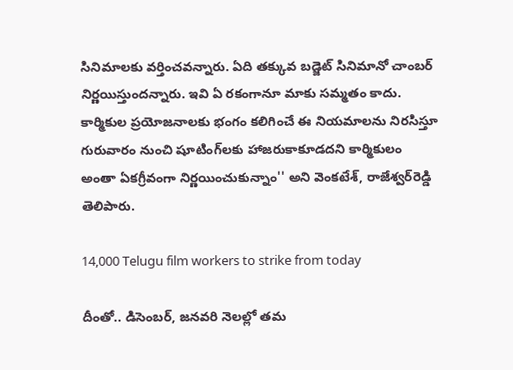సినిమాలకు వర్తించవన్నారు. ఏది తక్కువ బడ్జెట్‌ సినిమానో చాంబర్‌ నిర్ణయిస్తుందన్నారు. ఇవి ఏ రకంగానూ మాకు సమ్మతం కాదు. కార్మికుల ప్రయోజనాలకు భంగం కలిగించే ఈ నియమాలను నిరసిస్తూ గురువారం నుంచి షూటింగ్‌లకు హాజరుకాకూడదని కార్మికులం అంతా ఏకగ్రీవంగా నిర్ణయించుకున్నాం'' అని వెంకటేశ్‌, రాజేశ్వర్‌రెడ్డి తెలిపారు.

14,000 Telugu film workers to strike from today

దీంతో.. డిసెంబర్‌, జనవరి నెలల్లో తమ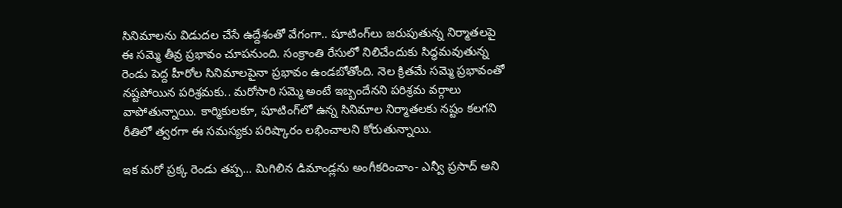సినిమాలను విడుదల చేసే ఉద్దేశంతో వేగంగా.. షూటింగ్‌లు జరుపుతున్న నిర్మాతలపై ఈ సమ్మె తీవ్ర ప్రభావం చూపనుంది. సంక్రాంతి రేసులో నిలిచేందుకు సిద్ధమవుతున్న రెండు పెద్ద హీరోల సినిమాలపైనా ప్రభావం ఉండబోతోంది. నెల క్రితమే సమ్మె ప్రభావంతో నష్టపోయిన పరిశ్రమకు.. మరోసారి సమ్మె అంటే ఇబ్బందేనని పరిశ్రమ వర్గాలు వాపోతున్నాయి. కార్మికులకూ, షూటింగ్‌లో ఉన్న సినిమాల నిర్మాతలకు నష్టం కలగని రీతిలో త్వరగా ఈ సమస్యకు పరిష్కారం లభించాలని కోరుతున్నాయి.

ఇక మరో ప్రక్క రెండు తప్ప... మిగిలిన డిమాండ్లను అంగీకరించాం- ఎన్వీ ప్రసాద్‌ అని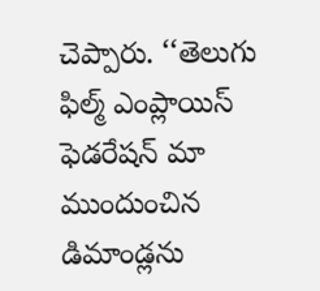చెప్పారు. ‘‘తెలుగు ఫిల్మ్‌ ఎంప్లాయిస్‌ ఫెడరేషన్‌ మా ముందుంచిన డిమాండ్లను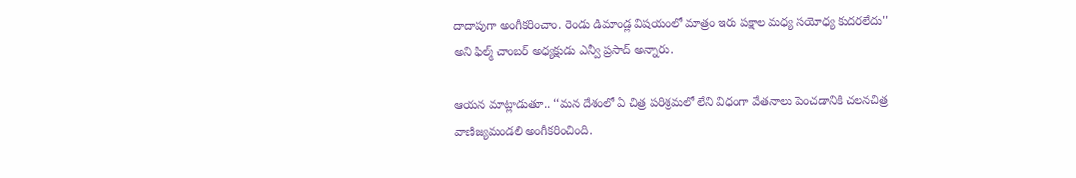దాదాపుగా అంగీకరించాం. రెండు డిమాండ్ల విషయంలో మాత్రం ఇరు పక్షాల మధ్య సయోధ్య కుదరలేదు'' అని ఫిల్మ్‌ చాంబర్‌ అధ్యక్షుడు ఎన్వీ ప్రసాద్‌ అన్నారు.

ఆయన మాట్లాడుతూ.. ‘‘మన దేశంలో ఏ చిత్ర పరిశ్రమలో లేని విధంగా వేతనాలు పెంచడానికి చలనచిత్ర వాణిజ్యమండలి అంగీకరించింది.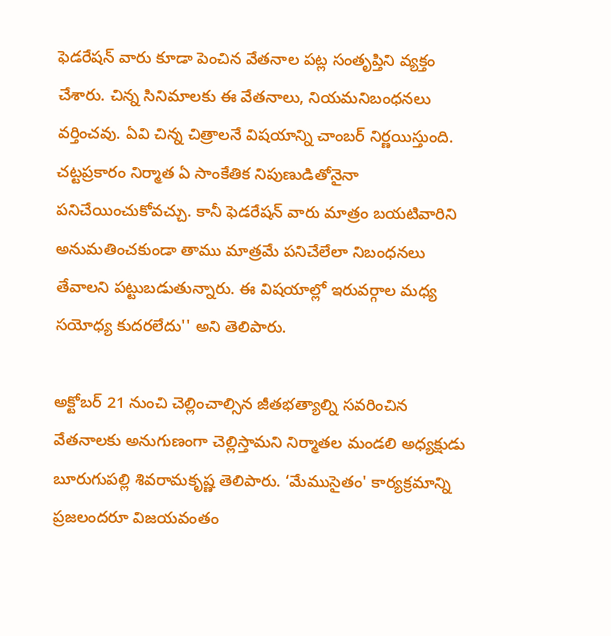ఫెడరేషన్‌ వారు కూడా పెంచిన వేతనాల పట్ల సంతృప్తిని వ్యక్తం చేశారు. చిన్న సినిమాలకు ఈ వేతనాలు, నియమనిబంధనలు వర్తించవు. ఏవి చిన్న చిత్రాలనే విషయాన్ని చాంబర్‌ నిర్ణయిస్తుంది. చట్టప్రకారం నిర్మాత ఏ సాంకేతిక నిపుణుడితోనైనా పనిచేయించుకోవచ్చు. కానీ ఫెడరేషన్‌ వారు మాత్రం బయటివారిని అనుమతించకుండా తాము మాత్రమే పనిచేలేలా నిబంధనలు తేవాలని పట్టుబడుతున్నారు. ఈ విషయాల్లో ఇరువర్గాల మధ్య సయోధ్య కుదరలేదు'' అని తెలిపారు.

అక్టోబర్‌ 21 నుంచి చెల్లించాల్సిన జీతభత్యాల్ని సవరించిన వేతనాలకు అనుగుణంగా చెల్లిస్తామని నిర్మాతల మండలి అధ్యక్షుడు బూరుగుపల్లి శివరామకృష్ణ తెలిపారు. ‘మేముసైతం' కార్యక్రమాన్ని ప్రజలందరూ విజయవంతం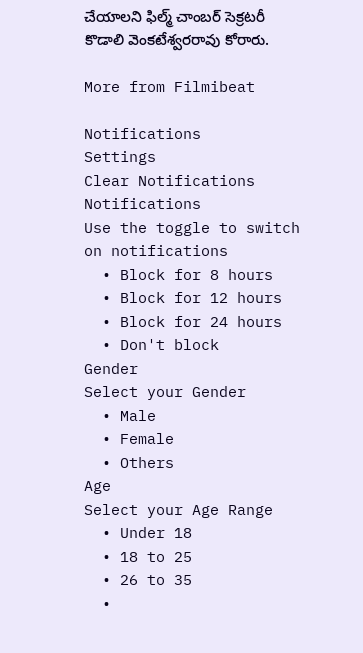చేయాలని ఫిల్మ్‌ చాంబర్‌ సెక్రటరీ కొడాలి వెంకటేశ్వరరావు కోరారు.

More from Filmibeat

Notifications
Settings
Clear Notifications
Notifications
Use the toggle to switch on notifications
  • Block for 8 hours
  • Block for 12 hours
  • Block for 24 hours
  • Don't block
Gender
Select your Gender
  • Male
  • Female
  • Others
Age
Select your Age Range
  • Under 18
  • 18 to 25
  • 26 to 35
  •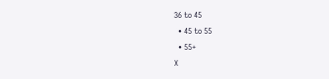36 to 45
  • 45 to 55
  • 55+
X